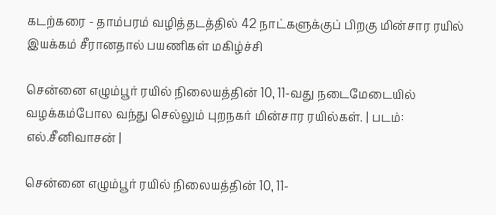கடற்கரை - தாம்பரம் வழித்தடத்தில் 42 நாட்களுக்குப் பிறகு மின்சார ரயில் இயக்கம் சீரானதால் பயணிகள் மகிழ்ச்சி

சென்னை எழும்பூர் ரயில் நிலையத்தின் 10, 11-வது நடைமேடையில் வழக்கம்போல வந்து செல்லும் புறநகர் மின்சார ரயில்கள். | படம்: எல்.சீனிவாசன் |

சென்னை எழும்பூர் ரயில் நிலையத்தின் 10, 11-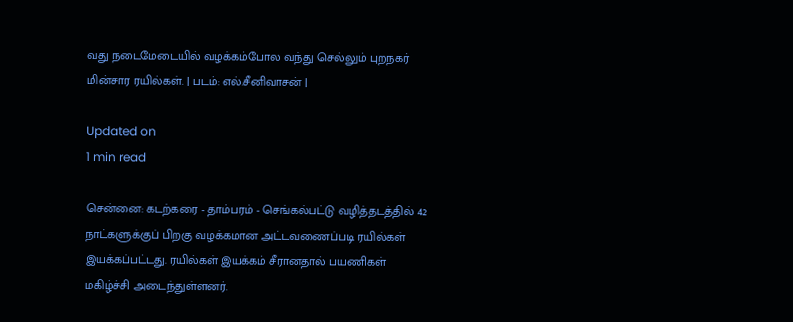வது நடைமேடையில் வழக்கம்போல வந்து செல்லும் புறநகர் மின்சார ரயில்கள். | படம்: எல்.சீனிவாசன் |

Updated on
1 min read

சென்னை: கடற்கரை - தாம்பரம் - செங்கல்பட்டு வழித்தடத்தில் 42 நாட்களுக்குப் பிறகு வழக்கமான அட்டவணைப்படி ரயில்கள் இயக்கப்பட்டது. ரயில்கள் இயக்கம் சீரானதால் பயணிகள் மகிழ்ச்சி அடைந்துள்ளனர்.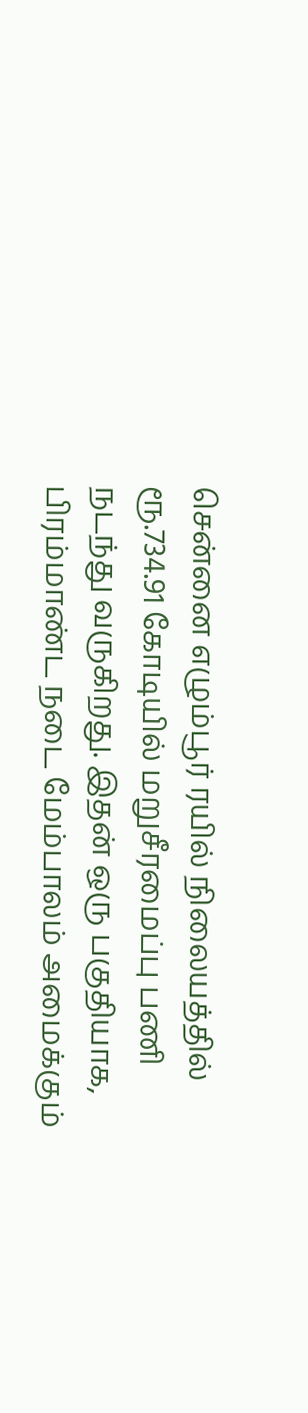சென்னை எழும்பூர் ரயில் நிலையத்தில் ரூ.734.91 கோடியில் மறுசீரமைப்பு பணி நடந்து வருகிறது. இதன் ஒரு பகுதியாக, பிரம்மாண்ட நடை மேம்பாலம் அமைக்கும்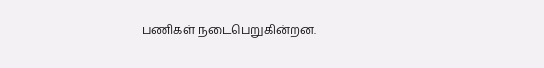பணிகள் நடைபெறுகின்றன.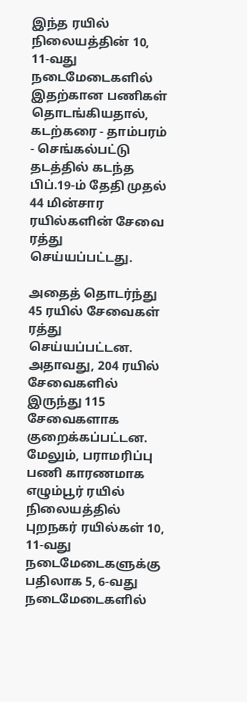இந்த ரயில் நிலையத்தின் 10, 11-வது நடைமேடைகளில் இதற்கான பணிகள் தொடங்கியதால், கடற்கரை - தாம்பரம் - செங்கல்பட்டு தடத்தில் கடந்த பிப்.19-ம் தேதி முதல் 44 மின்சார ரயில்களின் சேவை ரத்து செய்யப்பட்டது.

அதைத் தொடர்ந்து 45 ரயில் சேவைகள் ரத்து செய்யப்பட்டன. அதாவது, 204 ரயில் சேவைகளில் இருந்து 115 சேவைகளாக குறைக்கப்பட்டன. மேலும், பராமரிப்பு பணி காரணமாக எழும்பூர் ரயில் நிலையத்தில் புறநகர் ரயில்கள் 10, 11-வது நடைமேடைகளுக்கு பதிலாக 5, 6-வது நடைமேடைகளில்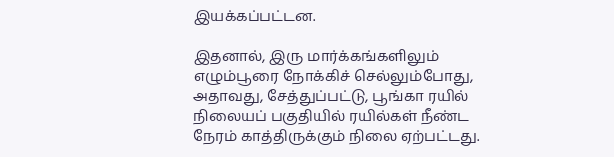இயக்கப்பட்டன.

இதனால், இரு மார்க்கங்களிலும் எழும்பூரை நோக்கிச் செல்லும்போது, அதாவது, சேத்துப்பட்டு, பூங்கா ரயில் நிலையப் பகுதியில் ரயில்கள் நீண்ட நேரம் காத்திருக்கும் நிலை ஏற்பட்டது.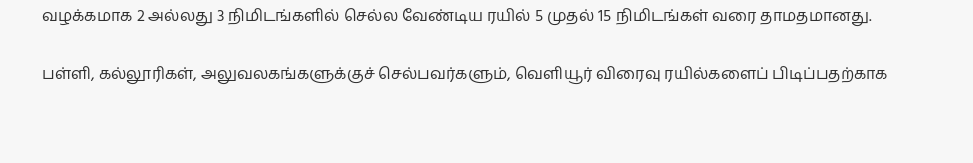வழக்கமாக 2 அல்லது 3 நிமிடங்களில் செல்ல வேண்டிய ரயில் 5 முதல் 15 நிமிடங்கள் வரை தாமதமானது.

பள்ளி, கல்லூரிகள், அலுவலகங்களுக்குச் செல்பவர்களும், வெளியூர் விரைவு ரயில்களைப் பிடிப்பதற்காக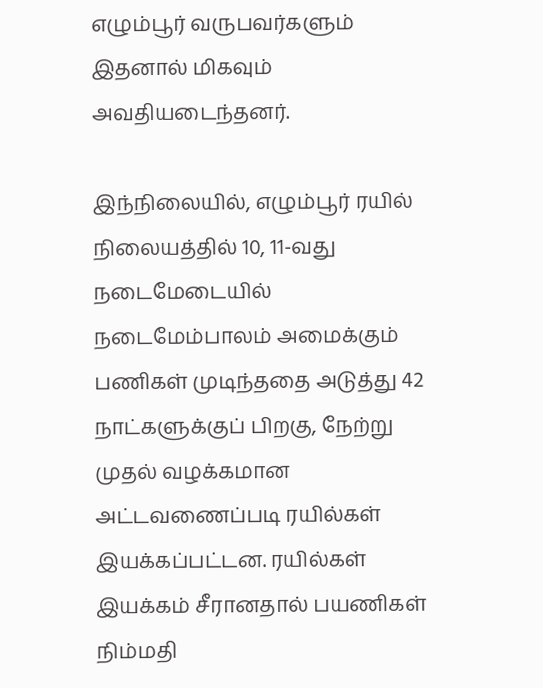எழும்பூர் வருபவர்களும் இதனால் மிகவும் அவதியடைந்தனர்.

இந்நிலையில், எழும்பூர் ரயில் நிலையத்தில் 10, 11-வது நடைமேடையில் நடைமேம்பாலம் அமைக்கும் பணிகள் முடிந்ததை அடுத்து 42 நாட்களுக்குப் பிறகு, நேற்று முதல் வழக்கமான அட்டவணைப்படி ரயில்கள் இயக்கப்பட்டன. ரயில்கள் இயக்கம் சீரானதால் பயணிகள் நிம்மதி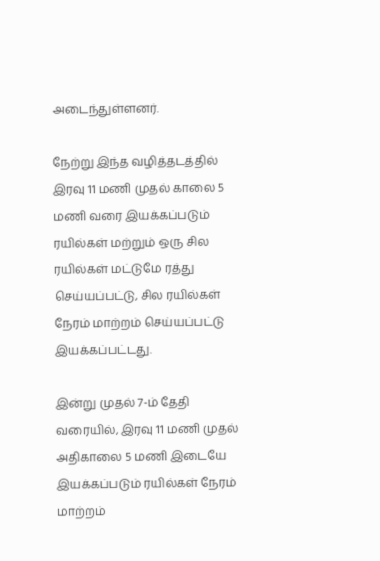அடைந்துள்ளனர்.

நேற்று இந்த வழித்தடத்தில் இரவு 11 மணி முதல் காலை 5 மணி வரை இயக்கப்படும் ரயில்கள் மற்றும் ஒரு சில ரயில்கள் மட்டுமே ரத்து செய்யப்பட்டு, சில ரயில்கள் நேரம் மாற்றம் செய்யப்பட்டு இயக்கப்பட்டது.

இன்று முதல் 7-ம் தேதி வரையில், இரவு 11 மணி முதல் அதிகாலை 5 மணி இடையே இயக்கப்படும் ரயில்கள் நேரம் மாற்றம்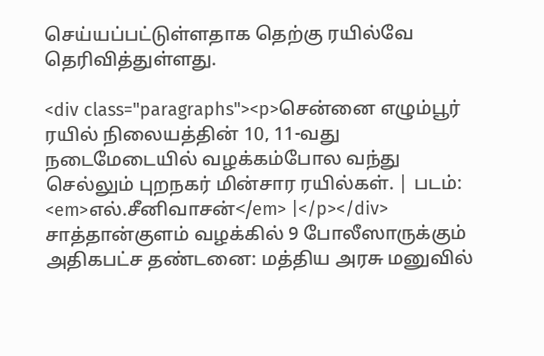செய்யப்பட்டுள்ளதாக தெற்கு ரயில்வே தெரிவித்துள்ளது.

<div class="paragraphs"><p>சென்னை எழும்பூர் ரயில் நிலையத்தின் 10, 11-வது நடைமேடையில் வழக்கம்போல வந்து செல்லும் புறநகர் மின்சார ரயில்கள். | படம்: <em>எல்.சீனிவாசன்</em> |</p></div>
சாத்தான்குளம் வழக்கில் 9 போலீஸாருக்கும் அதிகபட்ச தண்டனை: மத்திய அரசு மனுவில்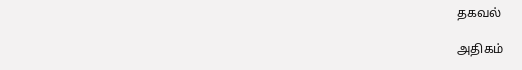தகவல்

அதிகம்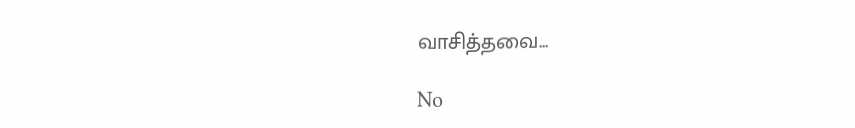வாசித்தவை...

No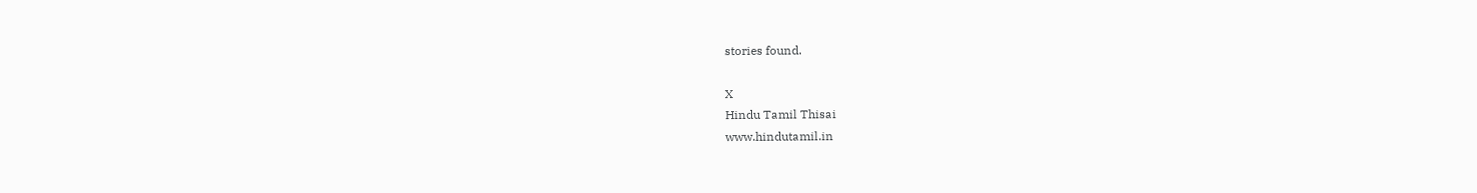stories found.

X
Hindu Tamil Thisai
www.hindutamil.in